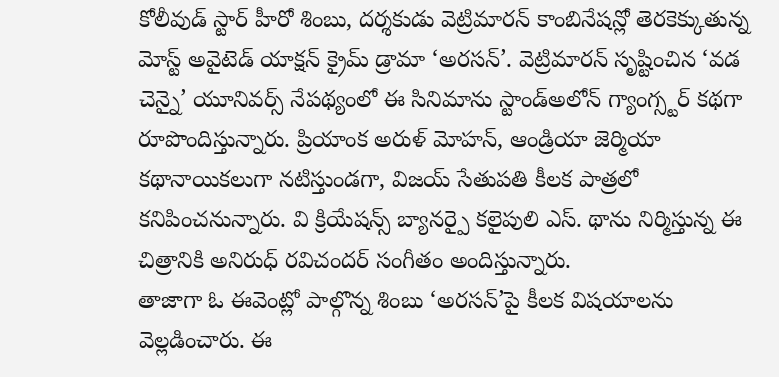కోలీవుడ్ స్టార్ హీరో శింబు, దర్శకుడు వెట్రిమారన్ కాంబినేషన్లో తెరకెక్కుతున్న మోస్ట్ అవైటెడ్ యాక్షన్ క్రైమ్ డ్రామా ‘అరసన్’. వెట్రిమారన్ సృష్టించిన ‘వడ చెన్నై’ యూనివర్స్ నేపథ్యంలో ఈ సినిమాను స్టాండ్అలోన్ గ్యాంగ్స్టర్ కథగా రూపొందిస్తున్నారు. ప్రియాంక అరుళ్ మోహన్, ఆండ్రియా జెర్మియా కథానాయికలుగా నటిస్తుండగా, విజయ్ సేతుపతి కీలక పాత్రలో కనిపించనున్నారు. వి క్రియేషన్స్ బ్యానర్పై కలైపులి ఎస్. థాను నిర్మిస్తున్న ఈ చిత్రానికి అనిరుధ్ రవిచందర్ సంగీతం అందిస్తున్నారు.
తాజాగా ఓ ఈవెంట్లో పాల్గొన్న శింబు ‘అరసన్’పై కీలక విషయాలను వెల్లడించారు. ఈ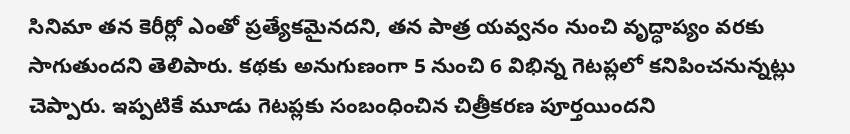సినిమా తన కెరీర్లో ఎంతో ప్రత్యేకమైనదని, తన పాత్ర యవ్వనం నుంచి వృద్ధాప్యం వరకు సాగుతుందని తెలిపారు. కథకు అనుగుణంగా 5 నుంచి 6 విభిన్న గెటప్లలో కనిపించనున్నట్లు చెప్పారు. ఇప్పటికే మూడు గెటప్లకు సంబంధించిన చిత్రీకరణ పూర్తయిందని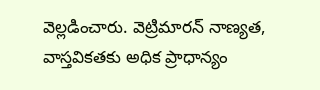వెల్లడించారు. వెట్రిమారన్ నాణ్యత, వాస్తవికతకు అధిక ప్రాధాన్యం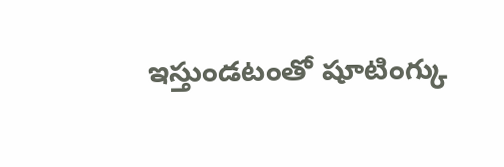ఇస్తుండటంతో షూటింగ్కు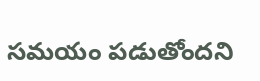సమయం పడుతోందని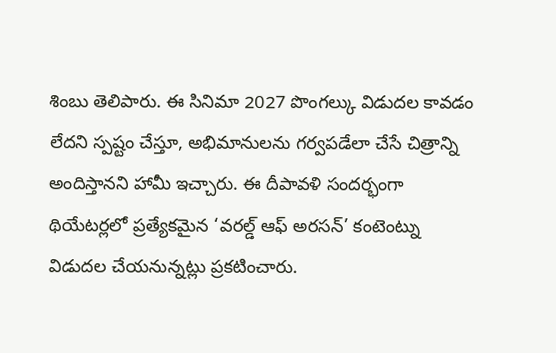శింబు తెలిపారు. ఈ సినిమా 2027 పొంగల్కు విడుదల కావడం లేదని స్పష్టం చేస్తూ, అభిమానులను గర్వపడేలా చేసే చిత్రాన్ని అందిస్తానని హామీ ఇచ్చారు. ఈ దీపావళి సందర్భంగా థియేటర్లలో ప్రత్యేకమైన ‘వరల్డ్ ఆఫ్ అరసన్’ కంటెంట్ను విడుదల చేయనున్నట్లు ప్రకటించారు.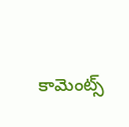కామెంట్స్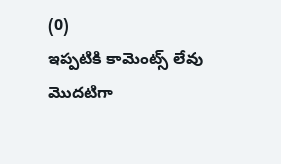(0)
ఇప్పటికి కామెంట్స్ లేవు
మొదటిగా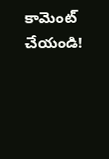కామెంట్ చేయండి!